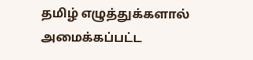தமிழ் எழுத்துக்களால் அமைக்கப்பட்ட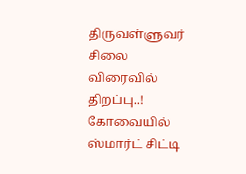திருவள்ளுவர் சிலை விரைவில் திறப்பு..!
கோவையில் ஸ்மார்ட் சிட்டி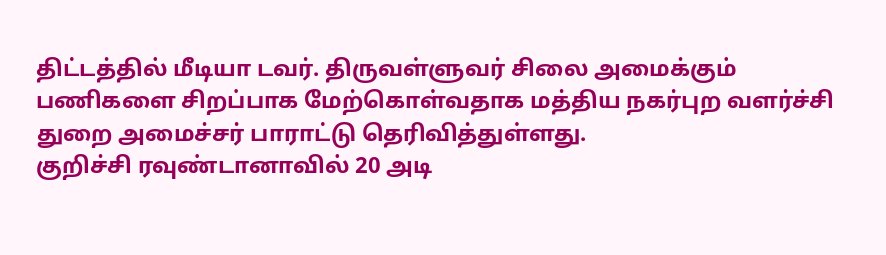திட்டத்தில் மீடியா டவர். திருவள்ளுவர் சிலை அமைக்கும் பணிகளை சிறப்பாக மேற்கொள்வதாக மத்திய நகர்புற வளர்ச்சி துறை அமைச்சர் பாராட்டு தெரிவித்துள்ளது.
குறிச்சி ரவுண்டானாவில் 20 அடி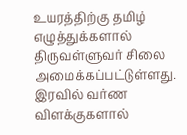உயரத்திற்கு தமிழ் எழுத்துக்களால் திருவள்ளுவர் சிலை அமைக்கப்பட்டுள்ளது. இரவில் வர்ண விளக்குகளால்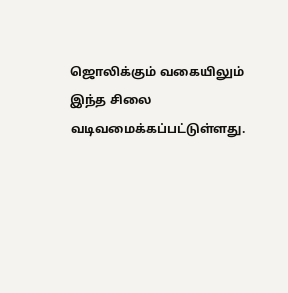ஜொலிக்கும் வகையிலும் இந்த சிலை வடிவமைக்கப்பட்டுள்ளது.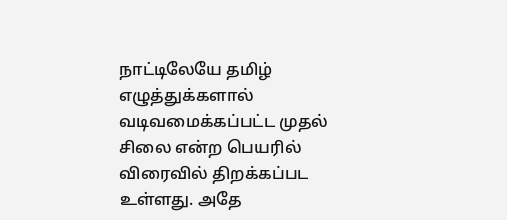நாட்டிலேயே தமிழ் எழுத்துக்களால் வடிவமைக்கப்பட்ட முதல் சிலை என்ற பெயரில் விரைவில் திறக்கப்பட உள்ளது. அதே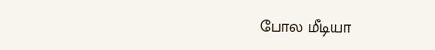போல மீடியா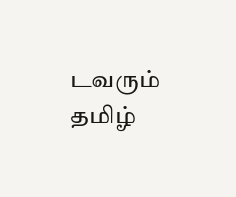டவரும் தமிழ்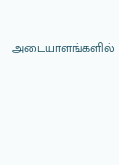அடையாளங்களில்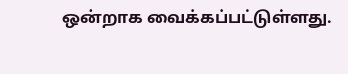ஒன்றாக வைக்கப்பட்டுள்ளது.